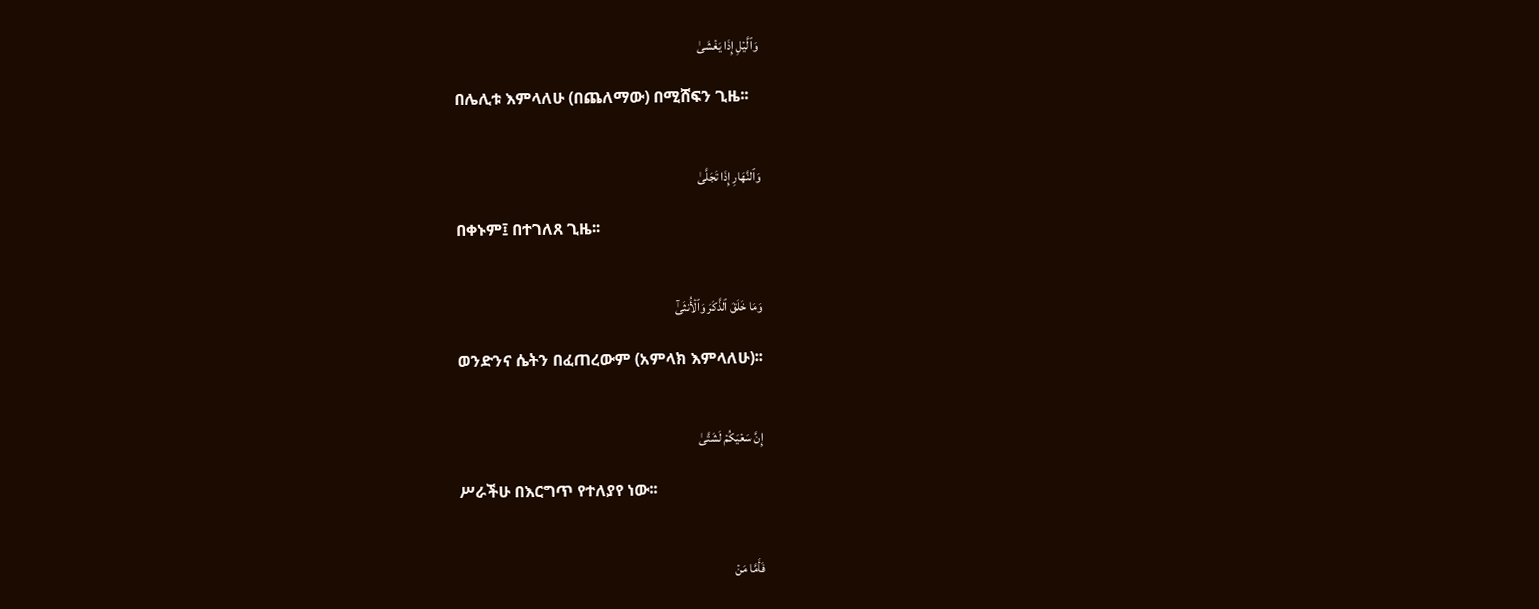وَٱلَّيۡلِ إِذَا يَغۡشَىٰ

በሌሊቱ እምላለሁ (በጨለማው) በሚሸፍን ጊዜ፡፡


وَٱلنَّهَارِ إِذَا تَجَلَّىٰ

በቀኑም፤ በተገለጸ ጊዜ፡፡


وَمَا خَلَقَ ٱلذَّكَرَ وَٱلۡأُنثَىٰٓ

ወንድንና ሴትን በፈጠረውም (አምላክ እምላለሁ)፡፡


إِنَّ سَعۡيَكُمۡ لَشَتَّىٰ

ሥራችሁ በእርግጥ የተለያየ ነው፡፡


فَأَمَّا مَنۡ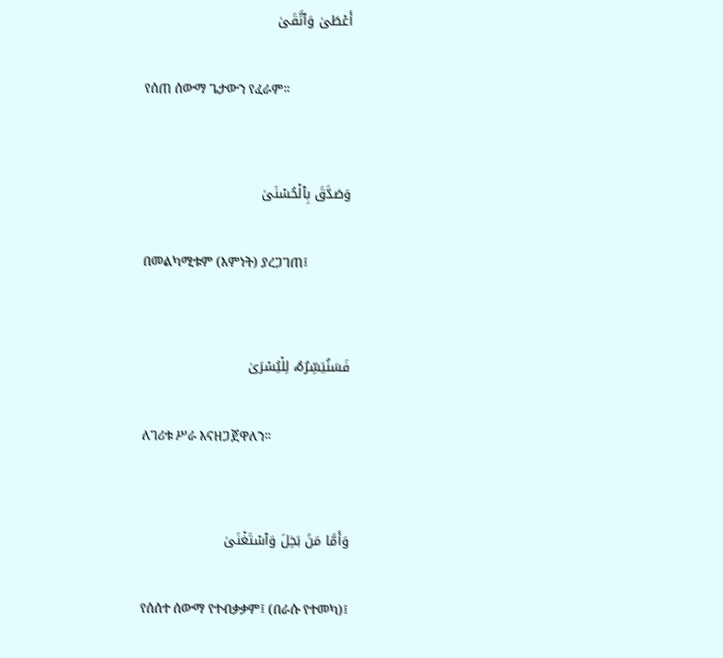أَعۡطَىٰ وَٱتَّقَىٰ

የሰጠ ሰውማ ጌታውን የፈራም፡፡


وَصَدَّقَ بِٱلۡحُسۡنَىٰ

በመልካሚቱም (እምነት) ያረጋገጠ፤


فَسَنُيَسِّرُهُۥ لِلۡيُسۡرَىٰ

ለገሪቱ ሥራ እናዘጋጀዋለን፡፡


وَأَمَّا مَنۢ بَخِلَ وَٱسۡتَغۡنَىٰ

የሰሰተ ሰውማ የተብቃቃም፤ (በራሱ የተመካ)፤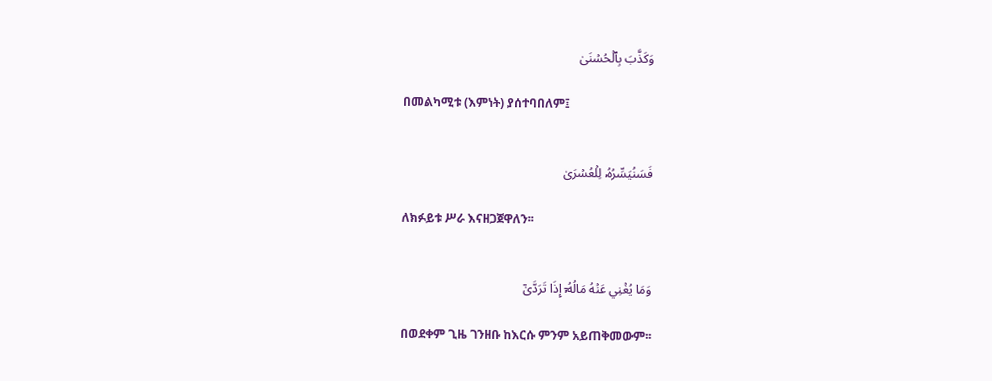وَكَذَّبَ بِٱلۡحُسۡنَىٰ

በመልካሚቱ (እምነት) ያሰተባበለም፤


فَسَنُيَسِّرُهُۥ لِلۡعُسۡرَىٰ

ለክፉይቱ ሥራ እናዘጋጀዋለን፡፡


وَمَا يُغۡنِي عَنۡهُ مَالُهُۥٓ إِذَا تَرَدَّىٰٓ

በወደቀም ጊዜ ገንዘቡ ከእርሱ ምንም አይጠቅመውም፡፡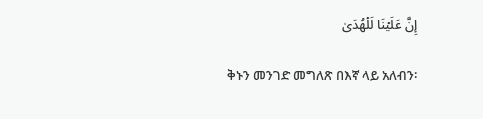إِنَّ عَلَيۡنَا لَلۡهُدَىٰ

ቅኑን መንገድ መግለጽ በእኛ ላይ አለብን፡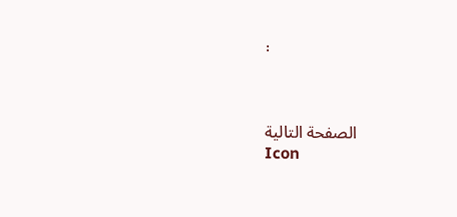፡



الصفحة التالية
Icon